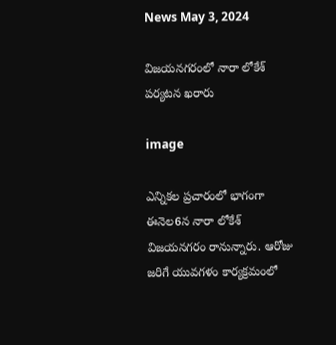News May 3, 2024

విజయనగరంలో నారా లోకేశ్ పర్యటన ఖరారు

image

ఎన్నికల ప్రచారంలో భాగంగా ఈనెల6న నారా లోకేశ్ విజయనగరం రానున్నారు. ఆరోజు జరిగే యువగళం కార్యక్రమంలో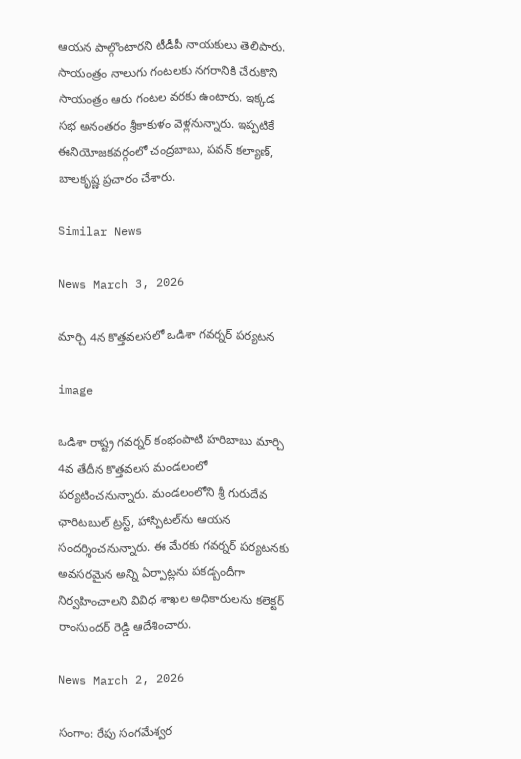ఆయన పాల్గొంటారని టీడీపీ నాయకులు తెలిపారు. సాయంత్రం నాలుగు గంటలకు నగరానికి చేరుకొని సాయంత్రం ఆరు గంటల వరకు ఉంటారు. ఇక్కడ సభ అనంతరం శ్రీకాకుళం వెళ్లనున్నారు. ఇప్పటికే ఈనియోజకవర్గంలో చంద్రబాబు, పవన్ కల్యాణ్, బాలకృష్ణ ప్రచారం చేశారు.

Similar News

News March 3, 2026

మార్చి 4న కొత్తవలసలో ఒడిశా గవర్నర్ పర్యటన

image

ఒడిశా రాష్ట్ర గవర్నర్ కంభంపాటి హరిబాబు మార్చి 4వ తేదీన కొత్తవలస మండలంలో పర్యటించనున్నారు. మండలంలోని శ్రీ గురుదేవ ఛారిటబుల్ ట్రస్ట్, హాస్పిటల్‌ను ఆయన సందర్శించనున్నారు. ఈ మేరకు గవర్నర్ పర్యటనకు అవసరమైన అన్ని ఏర్పాట్లను పకడ్బందీగా నిర్వహించాలని వివిధ శాఖల అధికారులను కలెక్టర్ రాంసుందర్ రెడ్డి ఆదేశించారు.

News March 2, 2026

సంగాం: రేపు సంగమేశ్వర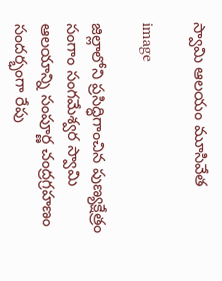స్వామి ఆలయం మూసివేత

image

జిల్లాలోని ప్రసిద్ధిగాంచిన పుణ్యక్షేత్రం సంగాం సంగమేశ్వర స్వామి ఆలయాన్ని సంపూర్ణ చంద్రగ్రహణం సందర్భంగా రేపు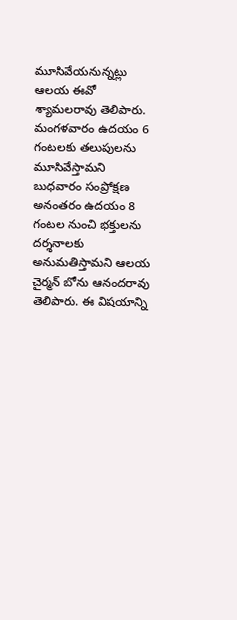మూసివేయనున్నట్లు ఆలయ ఈవో శ్యామలరావు తెలిపారు. మంగళవారం ఉదయం 6 గంటలకు తలుపులను మూసివేస్తామని బుధవారం సంప్రోక్షణ అనంతరం ఉదయం 8 గంటల నుంచి భక్తులను దర్శనాలకు అనుమతిస్తామని ఆలయ చైర్మన్ బోను ఆనందరావు తెలిపారు. ఈ విషయాన్ని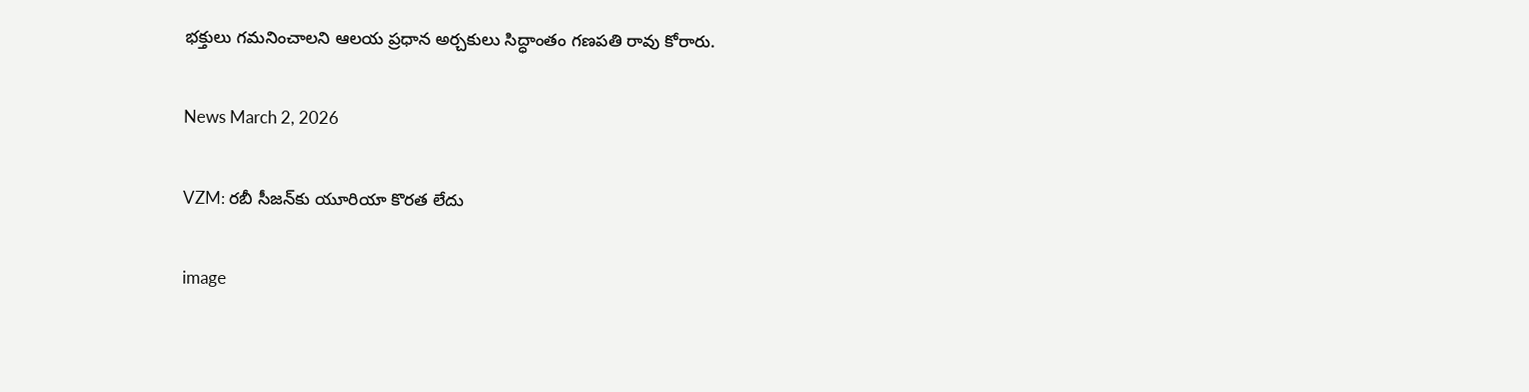భక్తులు గమనించాలని ఆలయ ప్రధాన అర్చకులు సిద్ధాంతం గణపతి రావు కోరారు.

News March 2, 2026

VZM: రబీ సీజన్‌కు యూరియా కొరత లేదు

image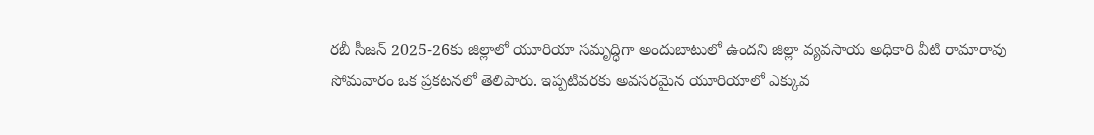రబీ సీజన్ 2025-26కు జిల్లాలో యూరియా సమృద్ధిగా అందుబాటులో ఉందని జిల్లా వ్యవసాయ అధికారి వీటి రామారావు సోమవారం ఒక ప్రకటనలో తెలిపారు. ఇప్పటివరకు అవసరమైన యూరియాలో ఎక్కువ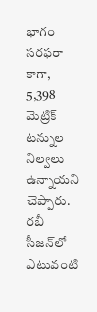భాగం సరఫరా కాగా, 5,398 మెట్రిక్ టన్నుల నిల్వలు ఉన్నాయని చెప్పారు. రబీ సీజన్‌లో ఎటువంటి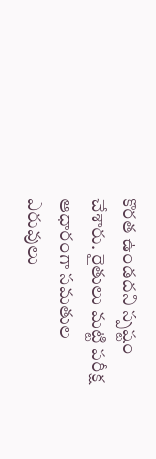కొరత ఉండదని స్పష్టం చేశారు. రైతులు మట్టి పరీక్ష ఆధారంగా సమతుల ఎరువులు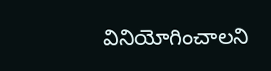వినియోగించాలని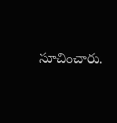సూచించారు.